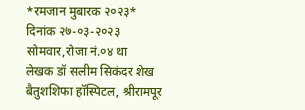*रमजान मुबारक २०२३*
दिनांक २७-०३-२०२३
सोमवार,रोजा नं.०४ था
लेखक डॉ सलीम सिकंदर शेख
बैतुशशिफा हॉस्पिटल, श्रीरामपूर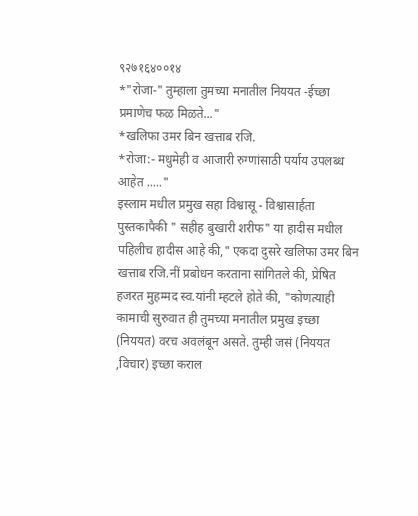९२७१६४००१४
*"रोजा-" तुम्हाला तुमच्या मनातील निययत -ईच्छा प्रमाणेच फळ मिळते..."
*खलिफा उमर बिन खत्ताब रजि.
*रोजा:- मधुमेही व आजारी रुग्णांसाठी पर्याय उपलब्ध आहेत ....."
इस्लाम मधील प्रमुख सहा विश्वासू - विश्वासार्हता पुस्तकापैकी " सहीह बुखारी शरीफ" या हादीस मधील पहिलीच हादीस आहे की," एकदा दुसरे खलिफा उमर बिन खत्ताब रजि.नीं प्रबोधन करताना सांगितले की, प्रेषित हजरत मुहम्मद स्व.यांनी म्हटले होते की, "कोणत्याही कामाची सुरुवात ही तुमच्या मनातील प्रमुख इच्छा (निययत) वरच अवलंबून असते. तुम्ही जसं (निययत ,विचार) इच्छा कराल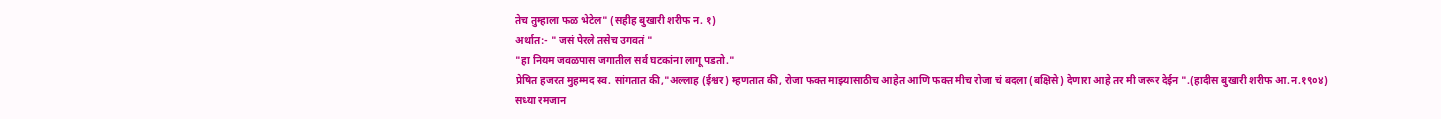तेच तुम्हाला फळ भेटेल" (सहीह बुखारी शरीफ न. १)
अर्थात:- " जसं पेरले तसेच उगवतं "
"हा नियम जवळपास जगातील सर्व घटकांना लागू पडतो."
प्रेषित हजरत मुहम्मद स्व. सांगतात की,"अल्लाह (ईश्वर) म्हणतात की, रोजा फक्त माझ्यासाठीच आहेत आणि फक्त मीच रोजा चं बदला (बक्षिसे) देणारा आहे तर मी जरूर देईन ".(हादीस बुखारी शरीफ आ.न.१९०४)
सध्या रमजान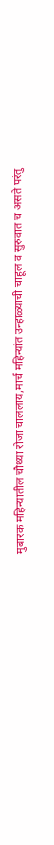मुबारक महिन्यातील चौथ्या रोजा चाललाय,मार्च महिन्यांत उन्हाळ्याची चाहूल व सुरुवात च असते परंतु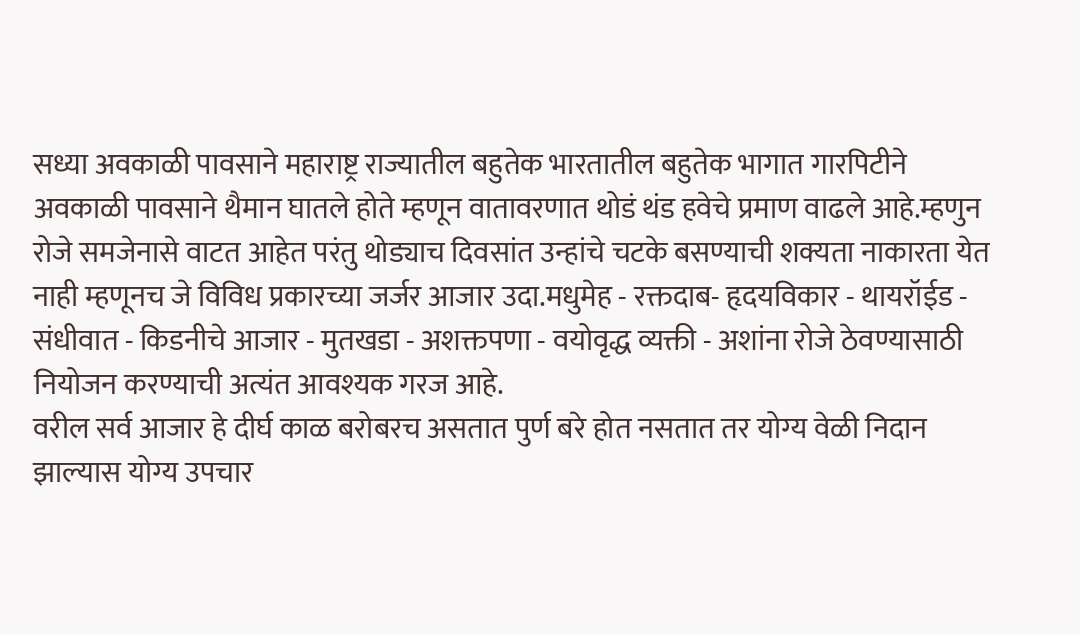सध्या अवकाळी पावसाने महाराष्ट्र राज्यातील बहुतेक भारतातील बहुतेक भागात गारपिटीने अवकाळी पावसाने थैमान घातले होते म्हणून वातावरणात थोडं थंड हवेचे प्रमाण वाढले आहे.म्हणुन रोजे समजेनासे वाटत आहेत परंतु थोड्याच दिवसांत उन्हांचे चटके बसण्याची शक्यता नाकारता येत नाही म्हणूनच जे विविध प्रकारच्या जर्जर आजार उदा.मधुमेह - रक्तदाब- हृदयविकार - थायरॉईड - संधीवात - किडनीचे आजार - मुतखडा - अशक्तपणा - वयोवृद्ध व्यक्ती - अशांना रोजे ठेवण्यासाठी नियोजन करण्याची अत्यंत आवश्यक गरज आहे.
वरील सर्व आजार हे दीर्घ काळ बरोबरच असतात पुर्ण बरे होत नसतात तर योग्य वेळी निदान झाल्यास योग्य उपचार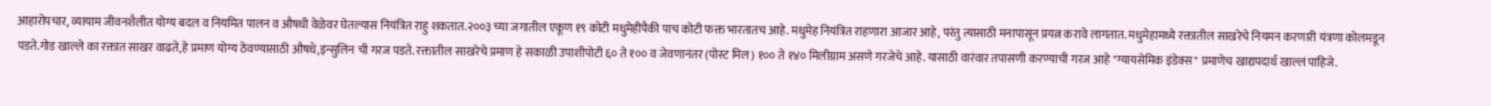आहारोपचार, व्यायाम जीवनशैलीत योग्य बदल व नियमित पालन व औषधी वेळेवर घेतल्यास नियंत्रित राहु शकतात.२००३ च्या जगातील एकूण १९ कोटी मधुमेहीपैकी पाच कोटी फक्त भारतातच आहे. मधुमेह नियंत्रित राहणारा आजार आहे, परंतु त्यासाठी मनापासून प्रयत्न करावे लागतात. मधुमेहामध्ये रक्तातील साखरेचे नियमन करणारी यंत्रणा कोलमडून पडते.गोड खाल्ले का रक्तात साखर वाढते,हे प्रमाण योग्य ठेवण्यासाठी औषधे,इन्सुलिन ची गरज पडते. रक्तातील साखरेचे प्रमाण हे सकाळी उपाशीपोटी ६० ते १०० व जेवणानंतर (पोस्ट मिल) १०० ते १४० मिलीग्राम असणे गरजेचे आहे. यासाठी वारंवार तपासणी करण्याची गरज आहे "ग्यायसेमिक इंडेक्स" प्रमाणेच खाद्यपदार्थ खाल्लं पाहिजे.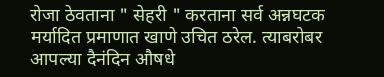रोजा ठेवताना " सेहरी " करताना सर्व अन्नघटक मर्यादित प्रमाणात खाणे उचित ठरेल. त्याबरोबर आपल्या दैनंदिन औषधे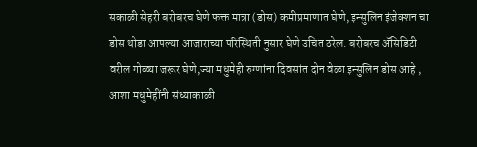सकाळी सेहरी बरोबरच घेणे फक्त मात्रा (डोस) कमीप्रमाणात घेणे, इन्सुलिन इंजेक्शन चा डोस थोडा आपल्या आजाराच्या परिस्थिती नुसार घेणे उचित ठरेल. बरोबरच ॲसिडिटी वरील गोळ्या जरूर घेणे,ज्या मधुमेही रुग्णांना दिवसांत दोन वेळा इन्सुलिन डोस आहे , आशा मधुमेहींनी संध्याकाळी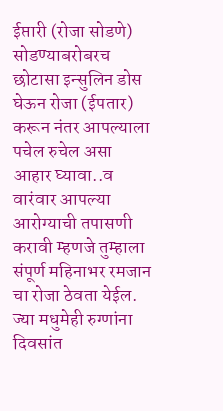ईप्तारी (रोजा सोडणे) सोडण्याबरोबरच छोटासा इन्सुलिन डोस घेऊन रोजा (ईपतार) करून नंतर आपल्याला पचेल रुचेल असा आहार घ्यावा..व वारंवार आपल्या आरोग्याची तपासणी करावी म्हणजे तुम्हाला संपूर्ण महिनाभर रमजान चा रोजा ठेवता येईल. ज्या मधुमेही रुग्णांना दिवसांत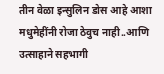तीन वेळा इन्सुलिन डोस आहे आशा मधुमेहींनी रोजा ठेवुच नाही..आणि उत्साहाने सहभागी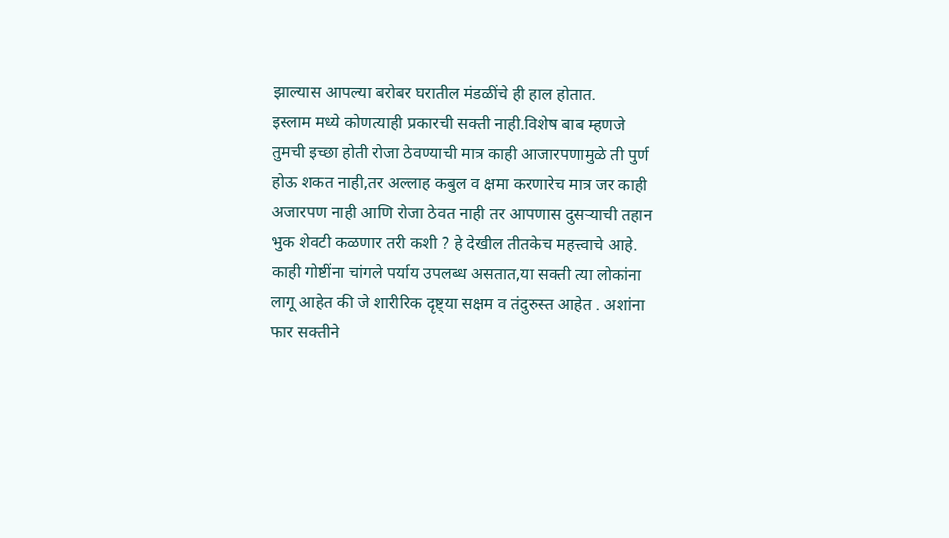झाल्यास आपल्या बरोबर घरातील मंडळींचे ही हाल होतात.
इस्लाम मध्ये कोणत्याही प्रकारची सक्ती नाही.विशेष बाब म्हणजे तुमची इच्छा होती रोजा ठेवण्याची मात्र काही आजारपणामुळे ती पुर्ण होऊ शकत नाही,तर अल्लाह कबुल व क्षमा करणारेच मात्र जर काही अजारपण नाही आणि रोजा ठेवत नाही तर आपणास दुसऱ्याची तहान भुक शेवटी कळणार तरी कशी ? हे देखील तीतकेच महत्त्वाचे आहे.
काही गोष्टींना चांगले पर्याय उपलब्ध असतात,या सक्ती त्या लोकांना लागू आहेत की जे शारीरिक दृष्ट्या सक्षम व तंदुरुस्त आहेत . अशांना फार सक्तीने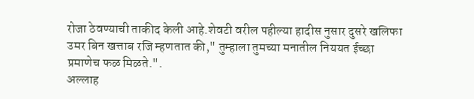रोजा ठेवण्याची ताकीद केली आहे.शेवटी वरील पहील्या हादीस नुसार दुसरे खलिफा उमर बिन खत्ताब रजि म्हणतात की," तुम्हाला तुमच्या मनातील निययत ईच्छा प्रमाणेच फळ मिळते.".
अल्लाह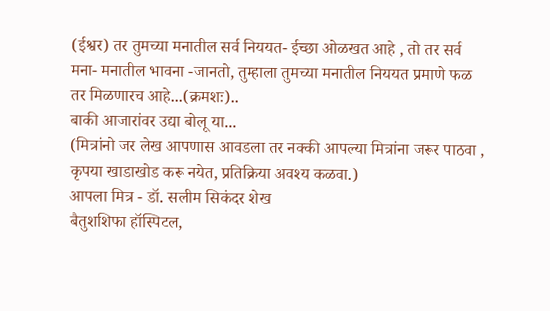(ईश्वर) तर तुमच्या मनातील सर्व निययत- ईच्छा ओळखत आहे , तो तर सर्व मना- मनातील भावना -जानतो, तुम्हाला तुमच्या मनातील निययत प्रमाणे फळ तर मिळणारच आहे...(क्रमशः)..
बाकी आजारांवर उद्या बोलू या...
(मित्रांनो जर लेख आपणास आवडला तर नक्की आपल्या मित्रांना जरूर पाठवा , कृपया खाडाखोड करू नयेत, प्रतिक्रिया अवश्य कळवा.)
आपला मित्र - डॉ. सलीम सिकंदर शेख
बैतुशशिफा हॉस्पिटल,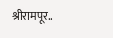श्रीरामपूर..